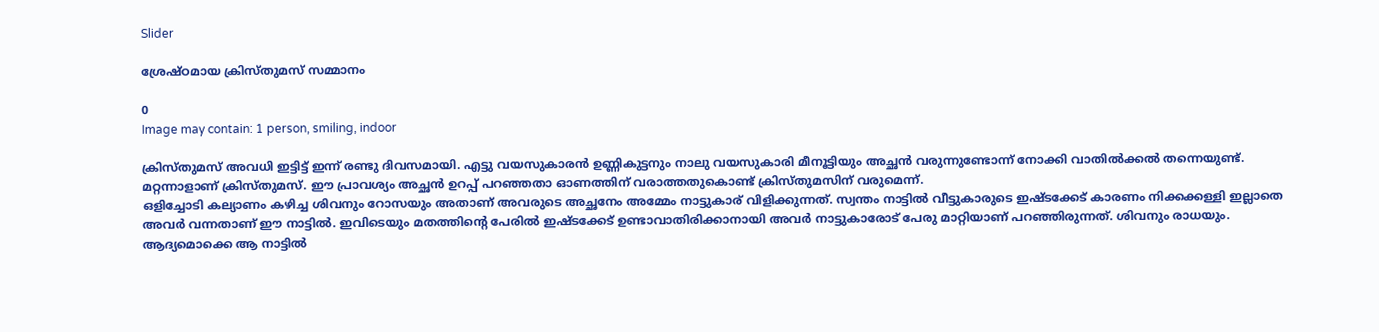Slider

ശ്രേഷ്ഠമായ ക്രിസ്തുമസ് സമ്മാനം

0
Image may contain: 1 person, smiling, indoor

ക്രിസ്തുമസ് അവധി ഇട്ടിട്ട് ഇന്ന് രണ്ടു ദിവസമായി. എട്ടു വയസുകാരൻ ഉണ്ണികുട്ടനും നാലു വയസുകാരി മീനൂട്ടിയും അച്ഛൻ വരുന്നുണ്ടോന്ന് നോക്കി വാതിൽക്കൽ തന്നെയുണ്ട്. മറ്റന്നാളാണ് ക്രിസ്തുമസ്. ഈ പ്രാവശ്യം അച്ഛൻ ഉറപ്പ് പറഞ്ഞതാ ഓണത്തിന് വരാത്തതുകൊണ്ട് ക്രിസ്തുമസിന് വരുമെന്ന്.
ഒളിച്ചോടി കല്യാണം കഴിച്ച ശിവനും റോസയും അതാണ് അവരുടെ അച്ഛനേം അമ്മേം നാട്ടുകാര് വിളിക്കുന്നത്. സ്വന്തം നാട്ടിൽ വീട്ടുകാരുടെ ഇഷ്ടക്കേട് കാരണം നിക്കക്കള്ളി ഇല്ലാതെ അവർ വന്നതാണ് ഈ നാട്ടിൽ. ഇവിടെയും മതത്തിന്റെ പേരിൽ ഇഷ്ടക്കേട് ഉണ്ടാവാതിരിക്കാനായി അവർ നാട്ടുകാരോട് പേരു മാറ്റിയാണ് പറഞ്ഞിരുന്നത്. ശിവനും രാധയും. ആദ്യമൊക്കെ ആ നാട്ടിൽ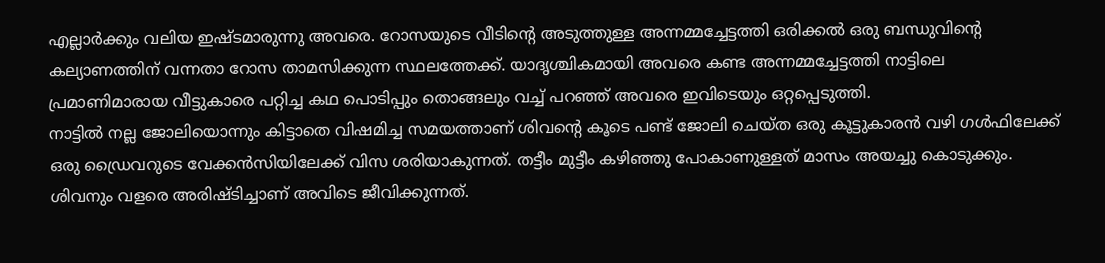എല്ലാർക്കും വലിയ ഇഷ്ടമാരുന്നു അവരെ. റോസയുടെ വീടിന്റെ അടുത്തുള്ള അന്നമ്മച്ചേട്ടത്തി ഒരിക്കൽ ഒരു ബന്ധുവിന്റെ കല്യാണത്തിന് വന്നതാ റോസ താമസിക്കുന്ന സ്ഥലത്തേക്ക്. യാദൃശ്ചികമായി അവരെ കണ്ട അന്നമ്മച്ചേട്ടത്തി നാട്ടിലെ പ്രമാണിമാരായ വീട്ടുകാരെ പറ്റിച്ച കഥ പൊടിപ്പും തൊങ്ങലും വച്ച് പറഞ്ഞ് അവരെ ഇവിടെയും ഒറ്റപ്പെടുത്തി.
നാട്ടിൽ നല്ല ജോലിയൊന്നും കിട്ടാതെ വിഷമിച്ച സമയത്താണ് ശിവന്റെ കൂടെ പണ്ട് ജോലി ചെയ്ത ഒരു കൂട്ടുകാരൻ വഴി ഗൾഫിലേക്ക് ഒരു ഡ്രൈവറുടെ വേക്കൻസിയിലേക്ക് വിസ ശരിയാകുന്നത്. തട്ടീം മുട്ടീം കഴിഞ്ഞു പോകാണുള്ളത് മാസം അയച്ചു കൊടുക്കും. ശിവനും വളരെ അരിഷ്ടിച്ചാണ് അവിടെ ജീവിക്കുന്നത്.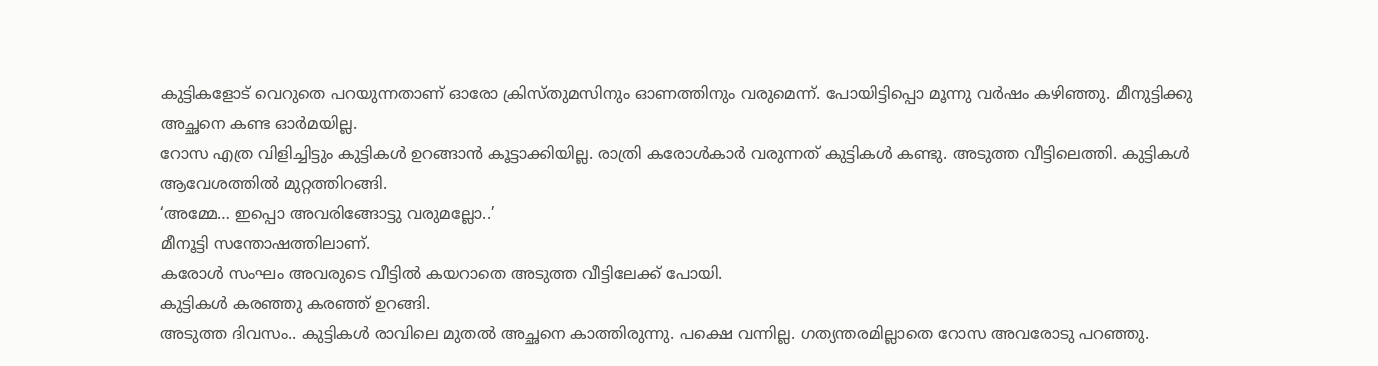കുട്ടികളോട് വെറുതെ പറയുന്നതാണ് ഓരോ ക്രിസ്തുമസിനും ഓണത്തിനും വരുമെന്ന്. പോയിട്ടിപ്പൊ മൂന്നു വർഷം കഴിഞ്ഞു. മീനുട്ടിക്കു അച്ഛനെ കണ്ട ഓർമയില്ല.
റോസ എത്ര വിളിച്ചിട്ടും കുട്ടികൾ ഉറങ്ങാൻ കൂട്ടാക്കിയില്ല. രാത്രി കരോൾകാർ വരുന്നത് കുട്ടികൾ കണ്ടു. അടുത്ത വീട്ടിലെത്തി. കുട്ടികൾ ആവേശത്തിൽ മുറ്റത്തിറങ്ങി.
‘അമ്മേ… ഇപ്പൊ അവരിങ്ങോട്ടു വരുമല്ലോ..’
മീനൂട്ടി സന്തോഷത്തിലാണ്.
കരോൾ സംഘം അവരുടെ വീട്ടിൽ കയറാതെ അടുത്ത വീട്ടിലേക്ക് പോയി.
കുട്ടികൾ കരഞ്ഞു കരഞ്ഞ് ഉറങ്ങി.
അടുത്ത ദിവസം.. കുട്ടികൾ രാവിലെ മുതൽ അച്ഛനെ കാത്തിരുന്നു. പക്ഷെ വന്നില്ല. ഗത്യന്തരമില്ലാതെ റോസ അവരോടു പറഞ്ഞു.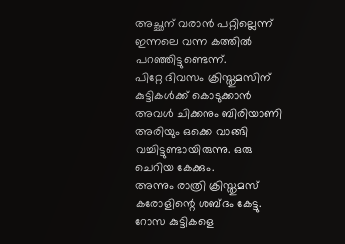അച്ഛന് വരാൻ പറ്റില്ലെന്ന് ഇന്നലെ വന്ന കത്തിൽ പറഞ്ഞിട്ടുണ്ടെന്ന്.
പിറ്റേ ദിവസം ക്രിസ്തുമസിന് കുട്ടികൾക്ക് കൊടുക്കാൻ അവൾ ചിക്കനും ബിരിയാണി അരിയും ഒക്കെ വാങ്ങി വച്ചിട്ടുണ്ടായിരുന്നു. ഒരു ചെറിയ കേക്കും.
അന്നും രാത്രി ക്രിസ്തുമസ് കരോളിന്റെ ശബ്ദം കേട്ടു. റോസ കുട്ടികളെ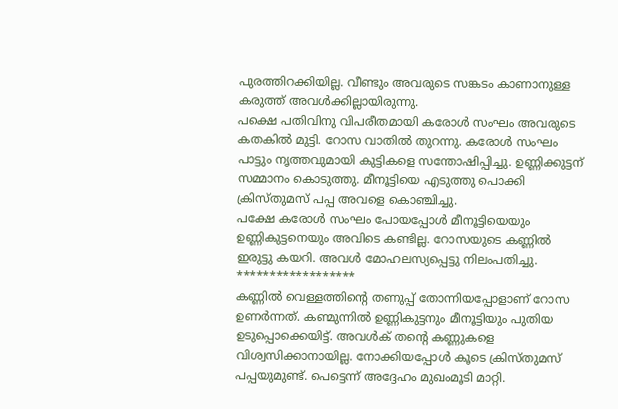പുരത്തിറക്കിയില്ല. വീണ്ടും അവരുടെ സങ്കടം കാണാനുള്ള കരുത്ത് അവൾക്കില്ലായിരുന്നു.
പക്ഷെ പതിവിനു വിപരീതമായി കരോൾ സംഘം അവരുടെ കതകിൽ മുട്ടി. റോസ വാതിൽ തുറന്നു. കരോൾ സംഘം പാട്ടും നൃത്തവുമായി കുട്ടികളെ സന്തോഷിപ്പിച്ചു. ഉണ്ണിക്കുട്ടന് സമ്മാനം കൊടുത്തു. മീനൂട്ടിയെ എടുത്തു പൊക്കി ക്രിസ്തുമസ് പപ്പ അവളെ കൊഞ്ചിച്ചു.
പക്ഷേ കരോൾ സംഘം പോയപ്പോൾ മീനൂട്ടിയെയും ഉണ്ണികുട്ടനെയും അവിടെ കണ്ടില്ല. റോസയുടെ കണ്ണിൽ ഇരുട്ടു കയറി. അവൾ മോഹലസ്യപ്പെട്ടു നിലംപതിച്ചു.
******************
കണ്ണിൽ വെള്ളത്തിന്റെ തണുപ്പ് തോന്നിയപ്പോളാണ് റോസ ഉണർന്നത്. കണ്മുന്നിൽ ഉണ്ണികുട്ടനും മീനൂട്ടിയും പുതിയ ഉടുപ്പൊക്കെയിട്ട്. അവൾക് തന്റെ കണ്ണുകളെ വിശ്വസിക്കാനായില്ല. നോക്കിയപ്പോൾ കൂടെ ക്രിസ്തുമസ് പപ്പയുമുണ്ട്. പെട്ടെന്ന് അദ്ദേഹം മുഖംമൂടി മാറ്റി.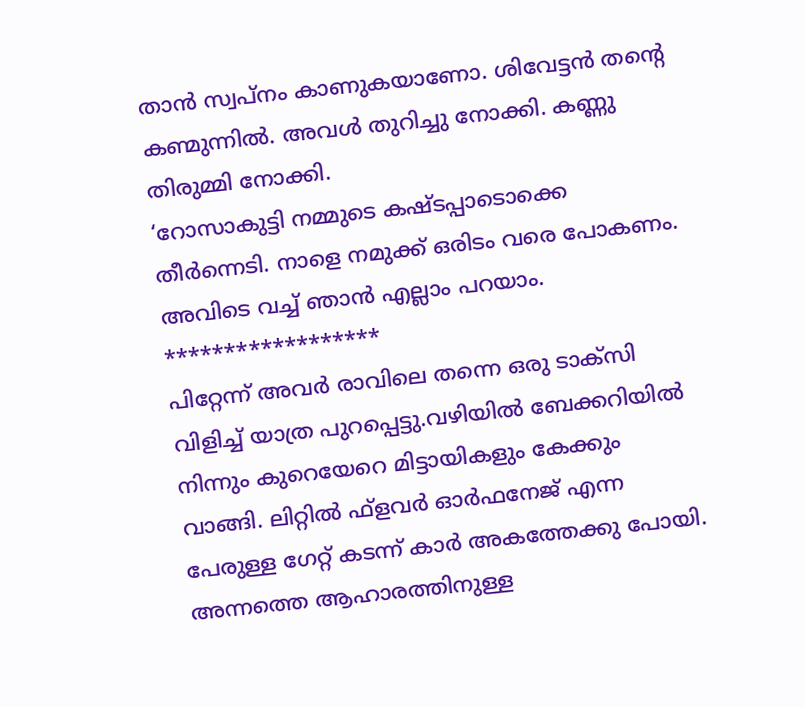താൻ സ്വപ്നം കാണുകയാണോ. ശിവേട്ടൻ തന്റെ കണ്മുന്നിൽ. അവൾ തുറിച്ചു നോക്കി. കണ്ണു തിരുമ്മി നോക്കി.
‘റോസാകുട്ടി നമ്മുടെ കഷ്ടപ്പാടൊക്കെ തീർന്നെടി. നാളെ നമുക്ക് ഒരിടം വരെ പോകണം. അവിടെ വച്ച് ഞാൻ എല്ലാം പറയാം.
******************
പിറ്റേന്ന് അവർ രാവിലെ തന്നെ ഒരു ടാക്സി വിളിച്ച് യാത്ര പുറപ്പെട്ടു.വഴിയിൽ ബേക്കറിയിൽ നിന്നും കുറെയേറെ മിട്ടായികളും കേക്കും വാങ്ങി. ലിറ്റിൽ ഫ്‌ളവർ ഓർഫനേജ് എന്ന പേരുള്ള ഗേറ്റ് കടന്ന് കാർ അകത്തേക്കു പോയി. അന്നത്തെ ആഹാരത്തിനുള്ള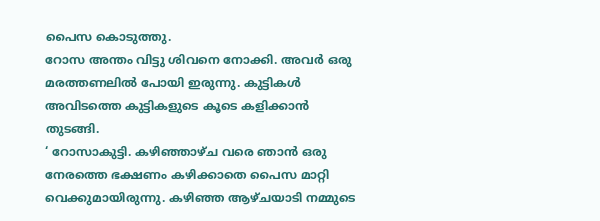പൈസ കൊടുത്തു.
റോസ അന്തം വിട്ടു ശിവനെ നോക്കി. അവർ ഒരു മരത്തണലിൽ പോയി ഇരുന്നു. കുട്ടികൾ അവിടത്തെ കുട്ടികളുടെ കൂടെ കളിക്കാൻ തുടങ്ങി.
‘ റോസാകുട്ടി. കഴിഞ്ഞാഴ്ച വരെ ഞാൻ ഒരു നേരത്തെ ഭക്ഷണം കഴിക്കാതെ പൈസ മാറ്റി വെക്കുമായിരുന്നു. കഴിഞ്ഞ ആഴ്ചയാടി നമ്മുടെ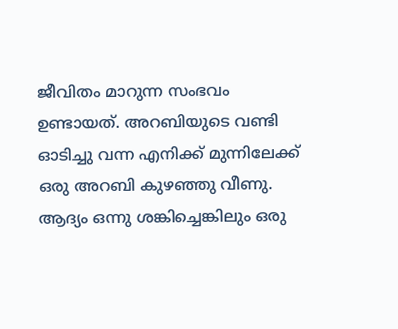ജീവിതം മാറുന്ന സംഭവം ഉണ്ടായത്. അറബിയുടെ വണ്ടി ഓടിച്ചു വന്ന എനിക്ക് മുന്നിലേക്ക് ഒരു അറബി കുഴഞ്ഞു വീണു. ആദ്യം ഒന്നു ശങ്കിച്ചെങ്കിലും ഒരു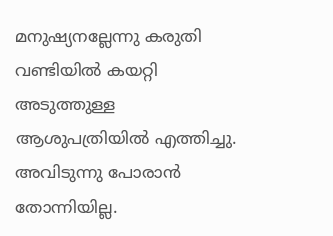മനുഷ്യനല്ലേന്നു കരുതി വണ്ടിയിൽ കയറ്റി അടുത്തുള്ള ആശുപത്രിയിൽ എത്തിച്ചു. അവിടുന്നു പോരാൻ തോന്നിയില്ല.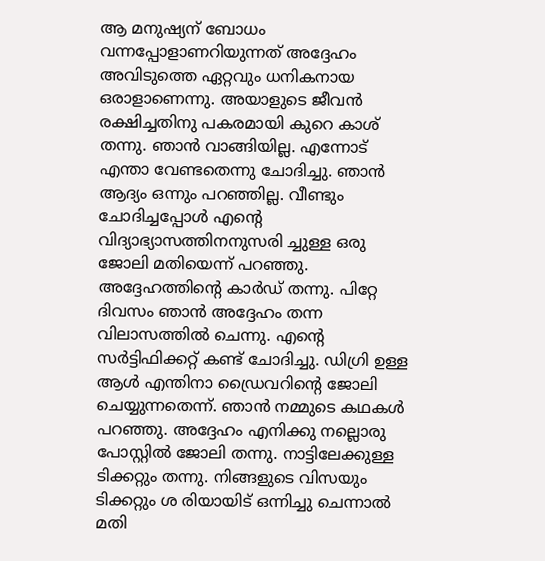ആ മനുഷ്യന് ബോധം വന്നപ്പോളാണറിയുന്നത് അദ്ദേഹം അവിടുത്തെ ഏറ്റവും ധനികനായ ഒരാളാണെന്നു. അയാളുടെ ജീവൻ രക്ഷിച്ചതിനു പകരമായി കുറെ കാശ് തന്നു. ഞാൻ വാങ്ങിയില്ല. എന്നോട് എന്താ വേണ്ടതെന്നു ചോദിച്ചു. ഞാൻ ആദ്യം ഒന്നും പറഞ്ഞില്ല. വീണ്ടും ചോദിച്ചപ്പോൾ എന്റെ വിദ്യാഭ്യാസത്തിനനുസരി ച്ചുള്ള ഒരു ജോലി മതിയെന്ന് പറഞ്ഞു. അദ്ദേഹത്തിന്റെ കാർഡ് തന്നു. പിറ്റേ ദിവസം ഞാൻ അദ്ദേഹം തന്ന വിലാസത്തിൽ ചെന്നു. എന്റെ സർട്ടിഫിക്കറ്റ് കണ്ട് ചോദിച്ചു. ഡിഗ്രി ഉള്ള ആൾ എന്തിനാ ഡ്രൈവറിന്റെ ജോലി ചെയ്യുന്നതെന്ന്. ഞാൻ നമ്മുടെ കഥകൾ പറഞ്ഞു. അദ്ദേഹം എനിക്കു നല്ലൊരു പോസ്റ്റിൽ ജോലി തന്നു. നാട്ടിലേക്കുള്ള ടിക്കറ്റും തന്നു. നിങ്ങളുടെ വിസയും ടിക്കറ്റും ശ രിയായിട് ഒന്നിച്ചു ചെന്നാൽ മതി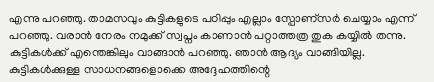എന്നു പറഞ്ഞു. താമസവും കുട്ടികളുടെ പഠിപ്പും എല്ലാം സ്പോണ്സർ ചെയ്യാം എന്ന് പറഞ്ഞു. വരാൻ നേരം നമുക്ക്‌ സ്വപ്നം കാണാൻ പറ്റാത്തത്ര തുക കയ്യിൽ തന്നു. കുട്ടികൾക്ക് എന്തെങ്കിലും വാങ്ങാൻ പറഞ്ഞു. ഞാൻ ആദ്യം വാങ്ങിയില്ല. കുട്ടികൾക്കുള്ള സാധനങ്ങളൊക്കെ അദ്ദേഹത്തിന്റെ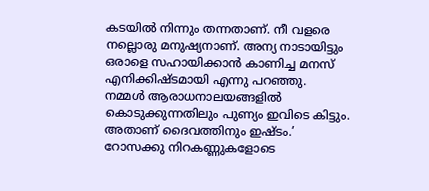കടയിൽ നിന്നും തന്നതാണ്. നീ വളരെ നല്ലൊരു മനുഷ്യനാണ്. അന്യ നാടായിട്ടും ഒരാളെ സഹായിക്കാൻ കാണിച്ച മനസ് എനിക്കിഷ്ടമായി എന്നു പറഞ്ഞു.
നമ്മൾ ആരാധനാലയങ്ങളിൽ കൊടുക്കുന്നതിലും പുണ്യം ഇവിടെ കിട്ടും. അതാണ് ദൈവത്തിനും ഇഷ്ടം.’
റോസക്കു നിറകണ്ണുകളോടെ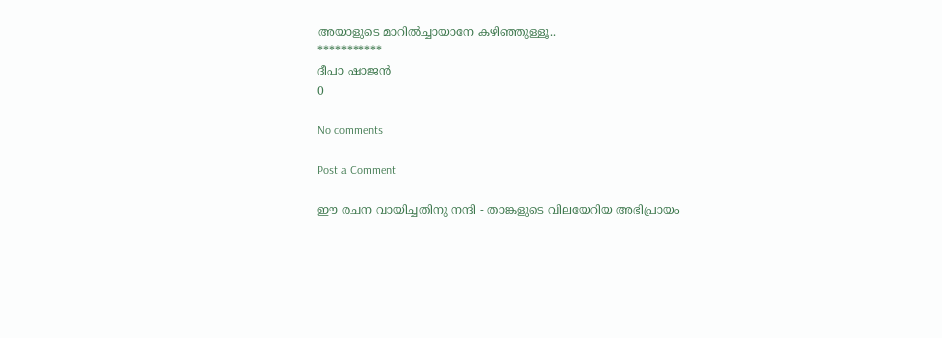അയാളുടെ മാറിൽച്ചായാനേ കഴിഞ്ഞുള്ളൂ..
***********
ദീപാ ഷാജൻ
0

No comments

Post a Comment

ഈ രചന വായിച്ചതിനു നന്ദി - താങ്കളുടെ വിലയേറിയ അഭിപ്രായം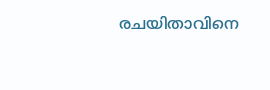രചയിതാവിനെ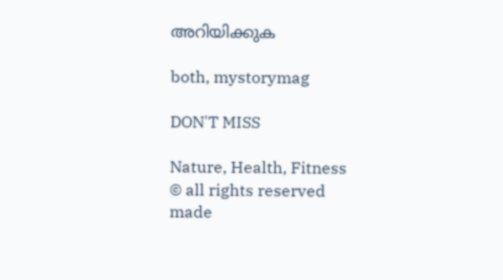അറിയിക്കുക

both, mystorymag

DON'T MISS

Nature, Health, Fitness
© all rights reserved
made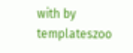with by templateszoo